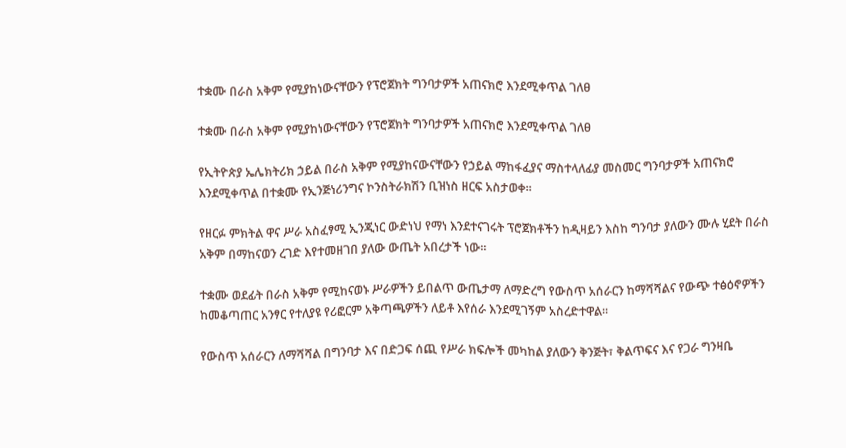ተቋሙ በራስ አቅም የሚያከነውናቸውን የፕሮጀክት ግንባታዎች አጠናክሮ እንደሚቀጥል ገለፀ

ተቋሙ በራስ አቅም የሚያከነውናቸውን የፕሮጀክት ግንባታዎች አጠናክሮ እንደሚቀጥል ገለፀ

የኢትዮጵያ ኤሌክትሪክ ኃይል በራስ አቅም የሚያከናውናቸውን የኃይል ማከፋፈያና ማስተላለፊያ መስመር ግንባታዎች አጠናክሮ እንደሚቀጥል በተቋሙ የኢንጅነሪንግና ኮንስትራክሽን ቢዝነስ ዘርፍ አስታወቀ፡፡

የዘርፉ ምክትል ዋና ሥራ አስፈፃሚ ኢንጂነር ውድነህ የማነ እንደተናገሩት ፕሮጀክቶችን ከዲዛይን እስከ ግንባታ ያለውን ሙሉ ሂደት በራስ አቅም በማከናወን ረገድ እየተመዘገበ ያለው ውጤት አበረታች ነው፡፡

ተቋሙ ወደፊት በራስ አቅም የሚከናወኑ ሥራዎችን ይበልጥ ውጤታማ ለማድረግ የውስጥ አሰራርን ከማሻሻልና የውጭ ተፅዕኖዎችን ከመቆጣጠር አንፃር የተለያዩ የሪፎርም አቅጣጫዎችን ለይቶ እየሰራ እንደሚገኝም አስረድተዋል።

የውስጥ አሰራርን ለማሻሻል በግንባታ እና በድጋፍ ሰጪ የሥራ ክፍሎች መካከል ያለውን ቅንጅት፣ ቅልጥፍና እና የጋራ ግንዛቤ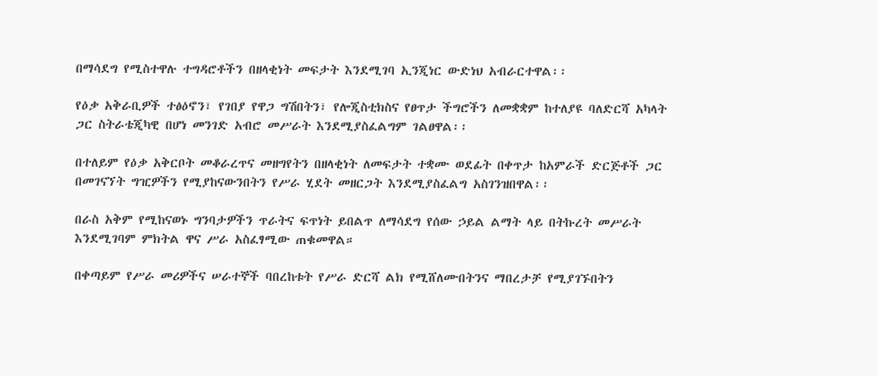በማሳደግ የሚስተዋሉ ተግዳሮቶችን በዘላቂነት መፍታት እንደሚገባ ኢንጂነር ውድነህ አብራርተዋል፡፡

የዕቃ አቅራቢዎች ተፅዕኖን፣ የገበያ የዋጋ ግሽበትን፣ የሎጂስቲክስና የፀጥታ ችግሮችን ለመቋቋም ከተለያዩ ባለድርሻ አካላት ጋር ስትራቴጂካዊ በሆነ መንገድ አብሮ መሥራት እንደሚያስፈልግም ገልፀዋል፡፡

በተለይም የዕቃ አቅርቦት መቆራረጥና መዘግየትን በዘላቂነት ለመፍታት ተቋሙ ወደፊት በቀጥታ ከአምራች ድርጅቶች ጋር በመገናኘት ግዢዎችን የሚያከናውንበትን የሥራ ሂደት መዘርጋት እንደሚያስፈልግ አስገንዝበዋል፡፡

በራስ አቅም የሚከናወኑ ግንባታዎችን ጥራትና ፍጥነት ይበልጥ ለማሳደግ የሰው ኃይል ልማት ላይ በትኩረት መሥራት እንደሚገባም ምክትል ዋና ሥራ አስፈፃሚው ጠቁመዋል።

በቀጣይም የሥራ መሪዎችና ሠራተኞች ባበረከቱት የሥራ ድርሻ ልክ የሚሸለሙበትንና ማበረታቻ የሚያገኙበትን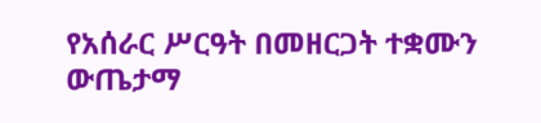የአሰራር ሥርዓት በመዘርጋት ተቋሙን ውጤታማ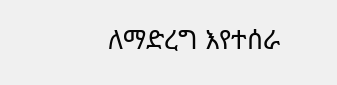ለማድረግ እየተሰራ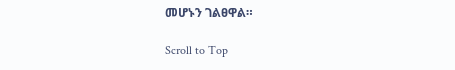መሆኑን ገልፀዋል።

Scroll to Top